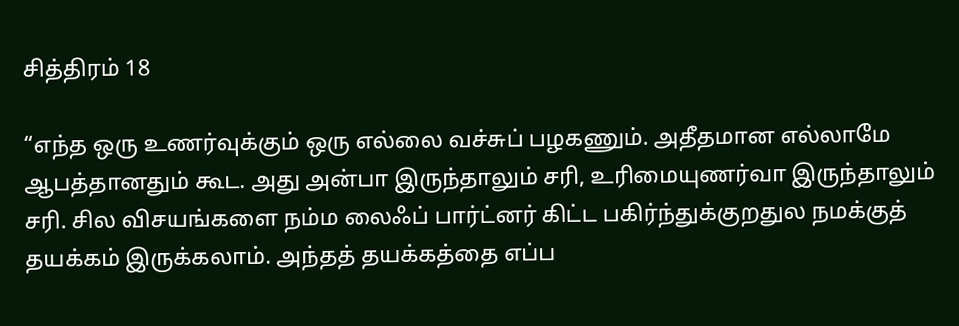சித்திரம் 18

“எந்த ஒரு உணர்வுக்கும் ஒரு எல்லை வச்சுப் பழகணும். அதீதமான எல்லாமே ஆபத்தானதும் கூட. அது அன்பா இருந்தாலும் சரி, உரிமையுணர்வா இருந்தாலும் சரி. சில விசயங்களை நம்ம லைஃப் பார்ட்னர் கிட்ட பகிர்ந்துக்குறதுல நமக்குத் தயக்கம் இருக்கலாம். அந்தத் தயக்கத்தை எப்ப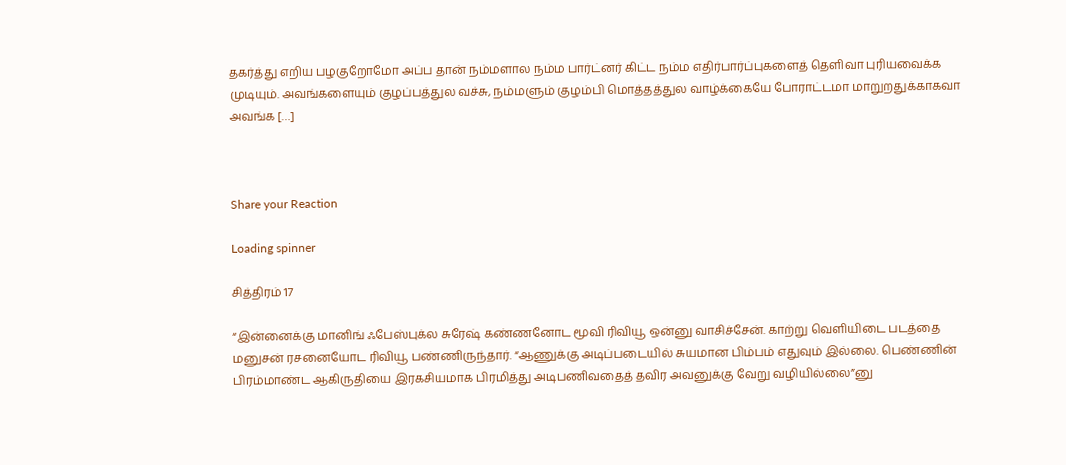தகர்த்து எறிய பழகுறோமோ அப்ப தான் நம்மளால நம்ம பார்ட்னர் கிட்ட நம்ம எதிர்பார்ப்புகளைத் தெளிவா புரியவைக்க முடியும். அவங்களையும் குழப்பத்துல வச்சு, நம்மளும் குழம்பி மொத்தத்துல வாழ்க்கையே போராட்டமா மாறுறதுக்காகவா அவங்க […]



Share your Reaction

Loading spinner

சித்திரம் 17

“இன்னைக்கு மானிங் ஃபேஸ்புக்ல சுரேஷ் கண்ணனோட மூவி ரிவியூ ஒன்னு வாசிச்சேன். காற்று வெளியிடை படத்தை மனுசன் ரசனையோட ரிவியூ பண்ணிருந்தார். “ஆணுக்கு அடிப்படையில் சுயமான பிம்பம் எதுவும் இல்லை. பெண்ணின் பிரம்மாண்ட ஆகிருதியை இரகசியமாக பிரமித்து அடிபணிவதைத் தவிர அவனுக்கு வேறு வழியில்லை”னு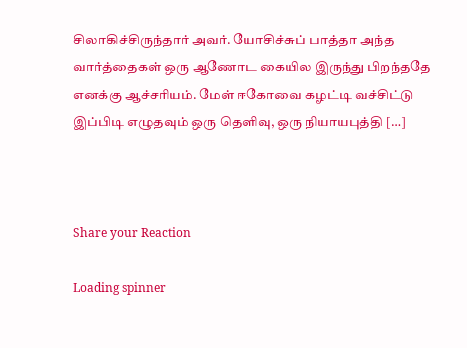சிலாகிச்சிருந்தார் அவர். யோசிச்சுப் பாத்தா அந்த வார்த்தைகள் ஒரு ஆணோட கையில இருந்து பிறந்ததே எனக்கு ஆச்சரியம். மேள் ஈகோவை கழட்டி வச்சிட்டு இப்பிடி எழுதவும் ஒரு தெளிவு, ஒரு நியாயபுத்தி […]



Share your Reaction

Loading spinner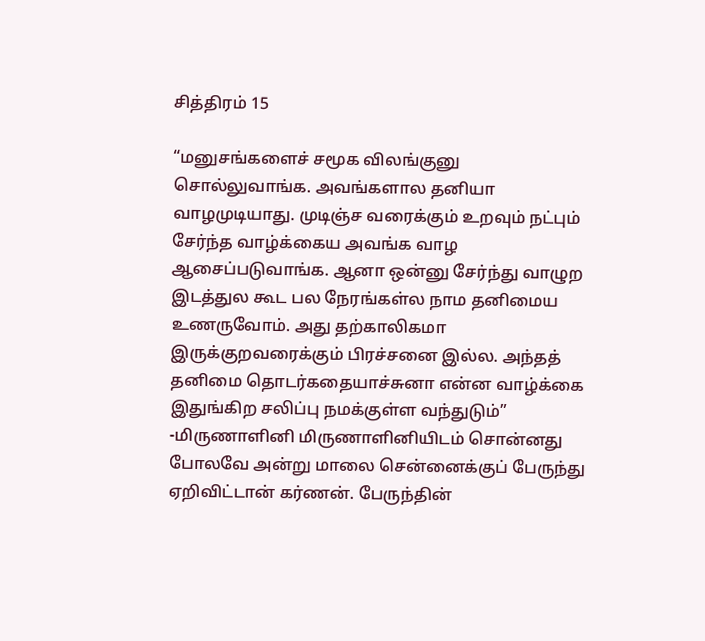சித்திரம் 15

“மனுசங்களைச் சமூக விலங்குனு சொல்லுவாங்க. அவங்களால தனியா வாழமுடியாது. முடிஞ்ச வரைக்கும் உறவும் நட்பும் சேர்ந்த வாழ்க்கைய அவங்க வாழ ஆசைப்படுவாங்க. ஆனா ஒன்னு சேர்ந்து வாழுற இடத்துல கூட பல நேரங்கள்ல நாம தனிமைய உணருவோம். அது தற்காலிகமா இருக்குறவரைக்கும் பிரச்சனை இல்ல. அந்தத் தனிமை தொடர்கதையாச்சுனா என்ன வாழ்க்கை இதுங்கிற சலிப்பு நமக்குள்ள வந்துடும்” -மிருணாளினி மிருணாளினியிடம் சொன்னது போலவே அன்று மாலை சென்னைக்குப் பேருந்து ஏறிவிட்டான் கர்ணன். பேருந்தின்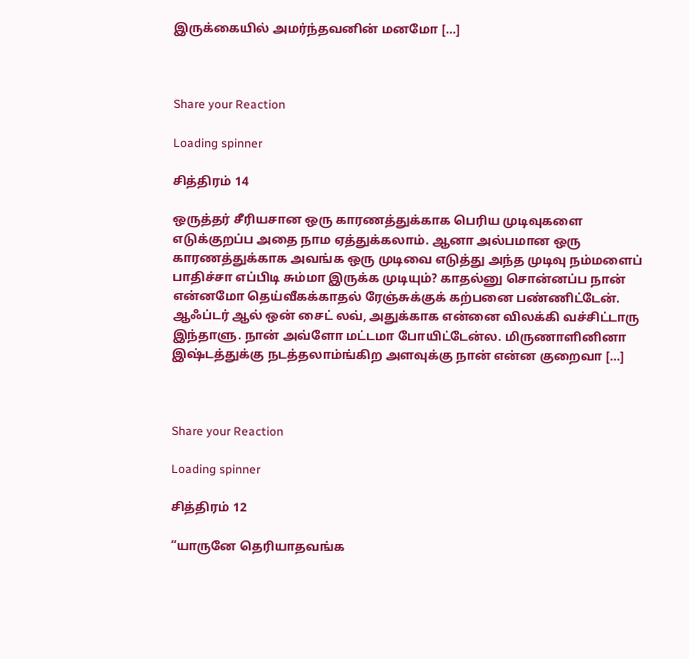இருக்கையில் அமர்ந்தவனின் மனமோ […]



Share your Reaction

Loading spinner

சித்திரம் 14

ஒருத்தர் சீரியசான ஒரு காரணத்துக்காக பெரிய முடிவுகளை எடுக்குறப்ப அதை நாம ஏத்துக்கலாம். ஆனா அல்பமான ஒரு காரணத்துக்காக அவங்க ஒரு முடிவை எடுத்து அந்த முடிவு நம்மளைப் பாதிச்சா எப்பிடி சும்மா இருக்க முடியும்? காதல்னு சொன்னப்ப நான் என்னமோ தெய்வீகக்காதல் ரேஞ்சுக்குக் கற்பனை பண்ணிட்டேன். ஆஃப்டர் ஆல் ஒன் சைட் லவ், அதுக்காக என்னை விலக்கி வச்சிட்டாரு இந்தாளு. நான் அவ்ளோ மட்டமா போயிட்டேன்ல. மிருணாளினினா இஷ்டத்துக்கு நடத்தலாம்ங்கிற அளவுக்கு நான் என்ன குறைவா […]



Share your Reaction

Loading spinner

சித்திரம் 12

“யாருனே தெரியாதவங்க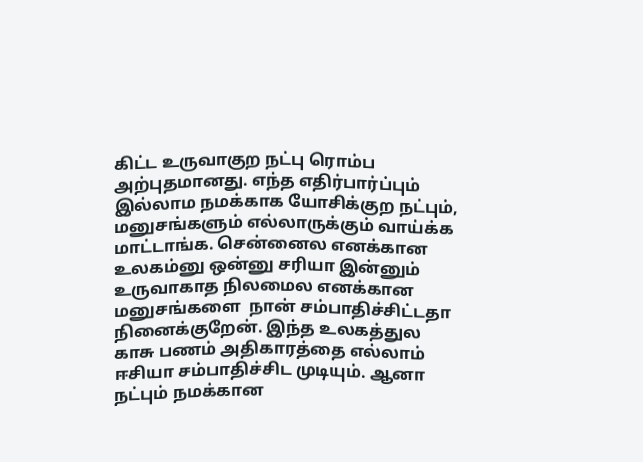கிட்ட உருவாகுற நட்பு ரொம்ப அற்புதமானது. எந்த எதிர்பார்ப்பும் இல்லாம நமக்காக யோசிக்குற நட்பும், மனுசங்களும் எல்லாருக்கும் வாய்க்க மாட்டாங்க. சென்னைல எனக்கான உலகம்னு ஒன்னு சரியா இன்னும் உருவாகாத நிலமைல எனக்கான மனுசங்களை  நான் சம்பாதிச்சிட்டதா நினைக்குறேன். இந்த உலகத்துல காசு பணம் அதிகாரத்தை எல்லாம் ஈசியா சம்பாதிச்சிட முடியும். ஆனா நட்பும் நமக்கான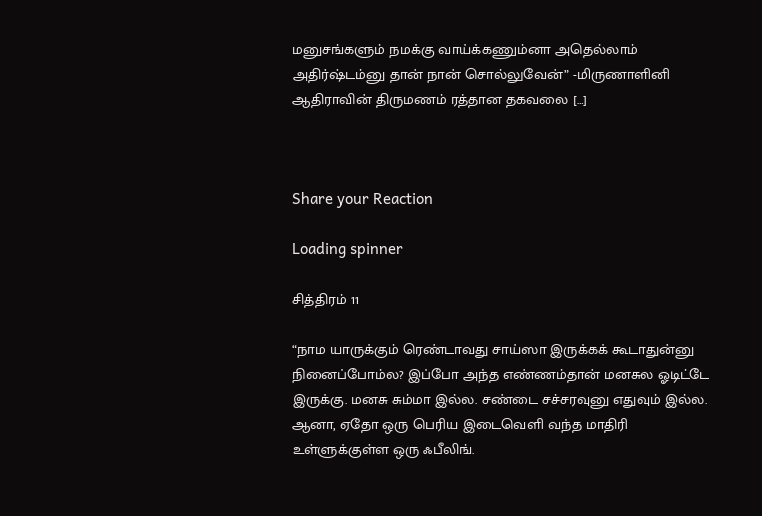மனுசங்களும் நமக்கு வாய்க்கணும்னா அதெல்லாம் அதிர்ஷ்டம்னு தான் நான் சொல்லுவேன்” -மிருணாளினி ஆதிராவின் திருமணம் ரத்தான தகவலை […]



Share your Reaction

Loading spinner

சித்திரம் 11

“நாம யாருக்கும் ரெண்டாவது சாய்ஸா இருக்கக் கூடாதுன்னு நினைப்போம்ல? இப்போ அந்த எண்ணம்தான் மனசுல ஓடிட்டே இருக்கு. மனசு சும்மா இல்ல. சண்டை சச்சரவுனு எதுவும் இல்ல. ஆனா, ஏதோ ஒரு பெரிய இடைவெளி வந்த மாதிரி உள்ளுக்குள்ள ஒரு ஃபீலிங்.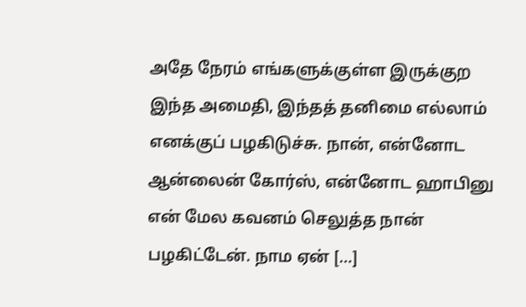அதே நேரம் எங்களுக்குள்ள இருக்குற இந்த அமைதி, இந்தத் தனிமை எல்லாம் எனக்குப் பழகிடுச்சு. நான், என்னோட ஆன்லைன் கோர்ஸ், என்னோட ஹாபினு என் மேல கவனம் செலுத்த நான் பழகிட்டேன். நாம ஏன் […]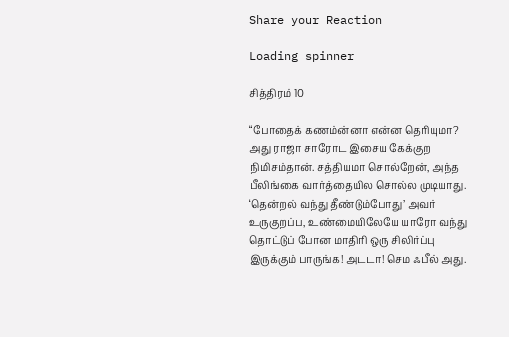Share your Reaction

Loading spinner

சித்திரம் 10

“போதைக் கணம்ன்னா என்ன தெரியுமா? அது ராஜா சாரோட இசைய கேக்குற நிமிசம்தான். சத்தியமா சொல்றேன், அந்த பீலிங்கை வார்த்தையில சொல்ல முடியாது. ‘தென்றல் வந்து தீண்டும்போது’ அவர் உருகுறப்ப, உண்மையிலேயே யாரோ வந்து தொட்டுப் போன மாதிரி ஒரு சிலிர்ப்பு இருக்கும் பாருங்க! அடடா! செம ஃபீல் அது.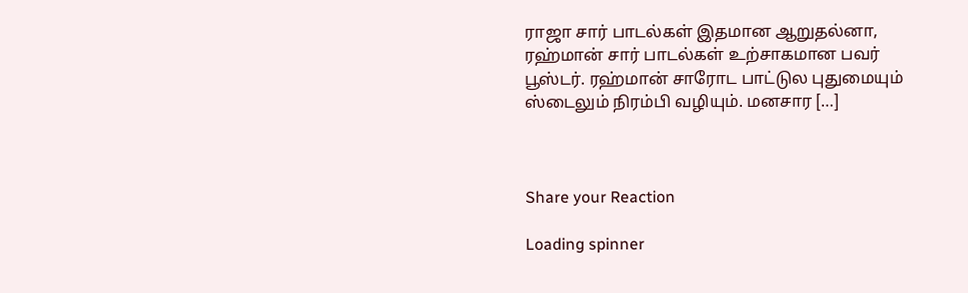ராஜா சார் பாடல்கள் இதமான ஆறுதல்னா, ரஹ்மான் சார் பாடல்கள் உற்சாகமான பவர் பூஸ்டர். ரஹ்மான் சாரோட பாட்டுல புதுமையும் ஸ்டைலும் நிரம்பி வழியும். மனசார […]



Share your Reaction

Loading spinner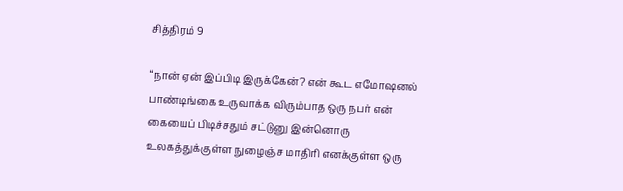சித்திரம் 9

“நான் ஏன் இப்பிடி இருக்கேன்? என் கூட எமோஷனல் பாண்டிங்கை உருவாக்க விரும்பாத ஒரு நபர் என் கையைப் பிடிச்சதும் சட்டுனு இன்னொரு உலகத்துக்குள்ள நுழைஞ்ச மாதிரி எனக்குள்ள ஒரு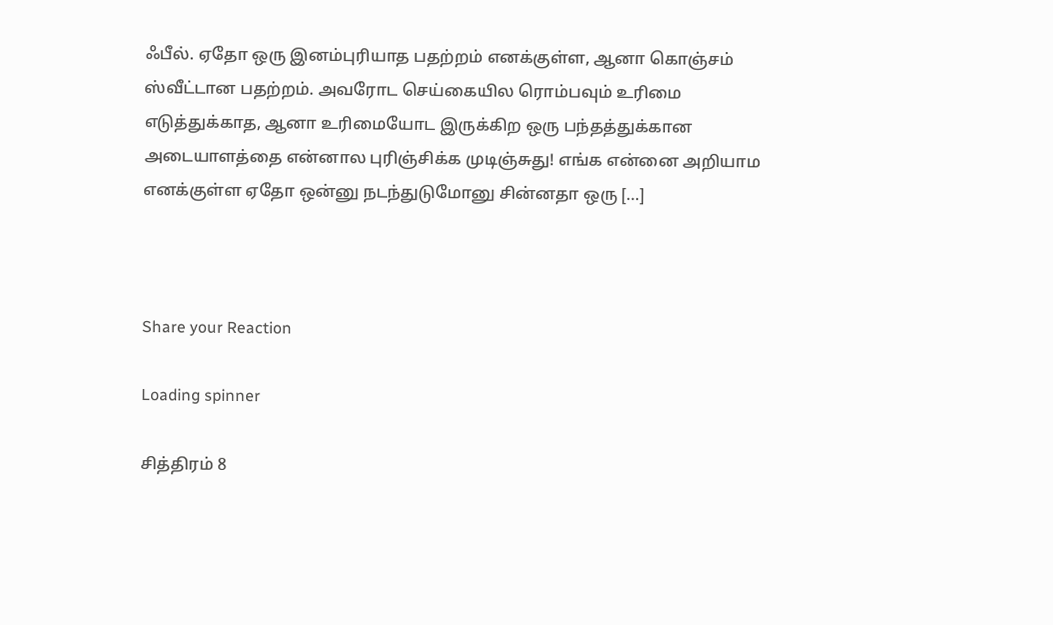ஃபீல். ஏதோ ஒரு இனம்புரியாத பதற்றம் எனக்குள்ள, ஆனா கொஞ்சம் ஸ்வீட்டான பதற்றம். அவரோட செய்கையில ரொம்பவும் உரிமை எடுத்துக்காத, ஆனா உரிமையோட இருக்கிற ஒரு பந்தத்துக்கான அடையாளத்தை என்னால புரிஞ்சிக்க முடிஞ்சுது! எங்க என்னை அறியாம எனக்குள்ள ஏதோ ஒன்னு நடந்துடுமோனு சின்னதா ஒரு […]



Share your Reaction

Loading spinner

சித்திரம் 8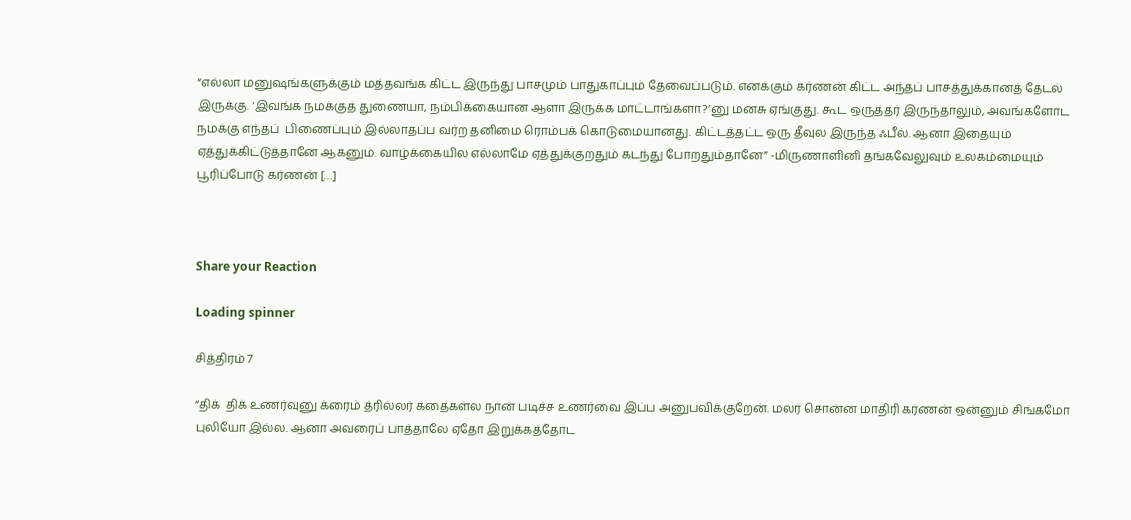“எல்லா மனுஷங்களுக்கும் மத்தவங்க கிட்ட இருந்து பாசமும் பாதுகாப்பும் தேவைப்படும். எனக்கும் கர்ணன் கிட்ட அந்தப் பாசத்துக்கானத் தேடல் இருக்கு. ‘இவங்க நமக்குத் துணையா, நம்பிக்கையான ஆளா இருக்க மாட்டாங்களா?’னு மனசு ஏங்குது. கூட ஒருத்தர் இருந்தாலும், அவங்களோட  நமக்கு எந்தப்  பிணைப்பும் இல்லாதப்ப வர்ற தனிமை ரொம்பக் கொடுமையானது. கிட்டத்தட்ட ஒரு தீவுல இருந்த ஃபீல். ஆனா இதையும் ஏத்துக்கிட்டுத்தானே ஆகனும். வாழ்க்கையில எல்லாமே ஏத்துக்குறதும் கடந்து போறதும்தானே” -மிருணாளினி தங்கவேலுவும் உலகம்மையும் பூரிப்போடு கர்ணன் […]



Share your Reaction

Loading spinner

சித்திரம் 7

“திக்  திக் உணர்வுனு க்ரைம் த்ரில்லர் கதைகள்ல நான் படிச்ச உணர்வை இப்ப அனுபவிக்குறேன். மலர் சொன்ன மாதிரி கர்ணன் ஒன்னும் சிங்கமோ புலியோ இல்ல. ஆனா அவரைப் பாத்தாலே ஏதோ இறுக்கத்தோட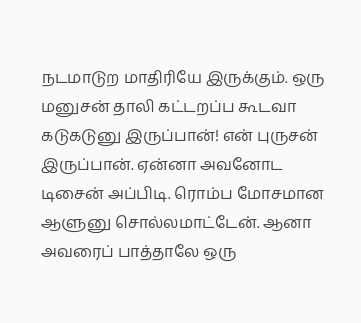நடமாடுற மாதிரியே இருக்கும். ஒரு மனுசன் தாலி கட்டறப்ப கூடவா கடுகடுனு இருப்பான்! என் புருசன் இருப்பான். ஏன்னா அவனோட டிசைன் அப்பிடி. ரொம்ப மோசமான ஆளுனு சொல்லமாட்டேன். ஆனா அவரைப் பாத்தாலே ஒரு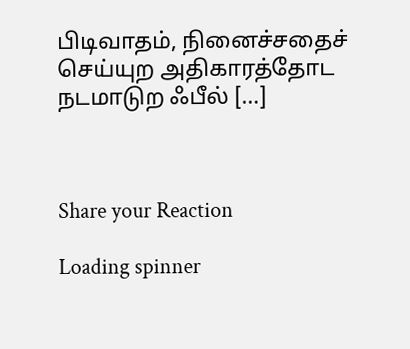பிடிவாதம், நினைச்சதைச் செய்யுற அதிகாரத்தோட நடமாடுற ஃபீல் […]



Share your Reaction

Loading spinner